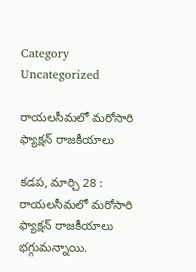Category Uncategorized

రాయలసీమలో మరోసారి ఫ్యాక్షన్‌ ‌రాజకీయాలు

కడప, మార్చి 28 : రాయలసీమలో మరోసారి ఫ్యాక్షన్‌ ‌రాజకీయాలు భగ్గుమన్నాయి.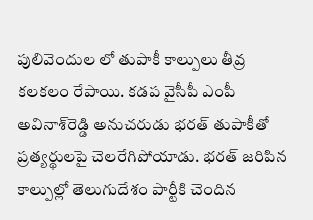పులివెందుల లో తుపాకీ కాల్పులు తీవ్ర కలకలం రేపాయి. కడప వైసీపీ ఎంపీ అవినాశ్‌రెడ్డి అనుచరుడు భరత్‌ ‌తుపాకీతో ప్రత్యర్థులపై చెలరేగిపోయాడు. భరత్‌ ‌జరిపిన కాల్పుల్లో తెలుగుదేశం పార్టీకి చెందిన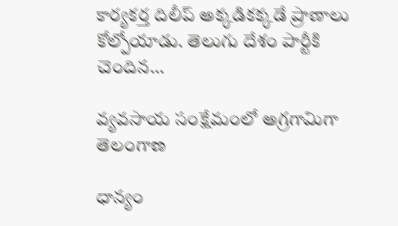కార్యకర్త దిలీప్‌ అక్కడికక్కడే ప్రాణాలు కోల్పోయాడు. తెలుగు దేశం పార్టీకి చెందిన…

వ్యవసాయ సంక్షేమంలో అగ్రగామిగా తెలంగాణ

ధాన్యం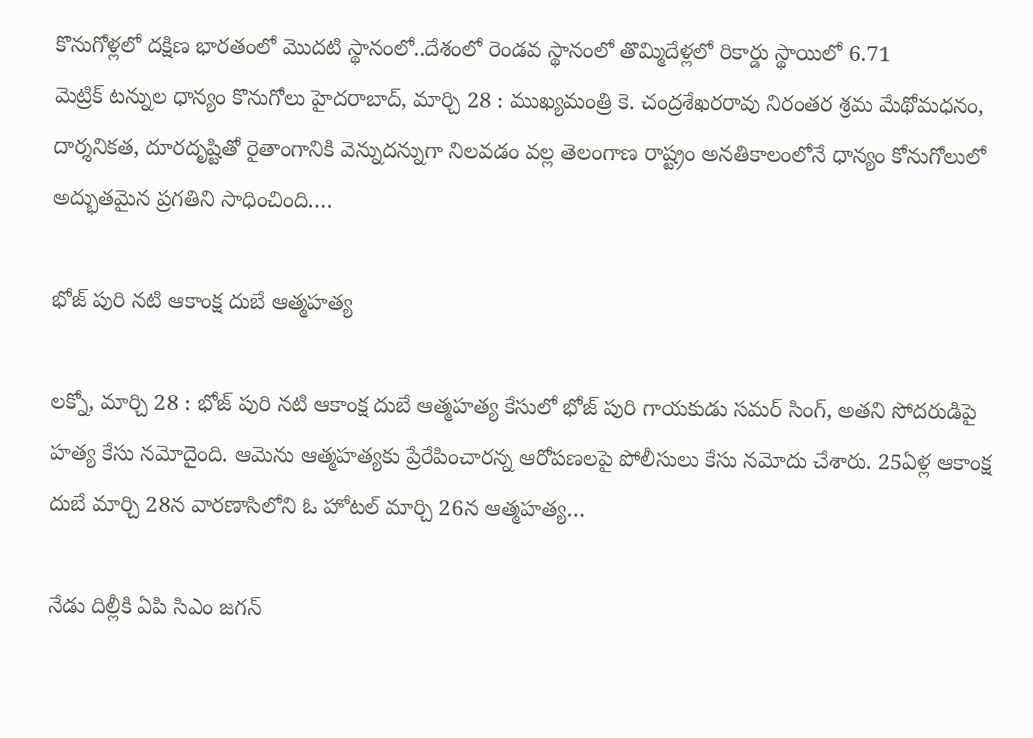కొనుగోళ్లలో దక్షిణ భారతంలో మొదటి స్థానంలో..దేశంలో రెండవ స్థానంలో తొమ్మిదేళ్లలో రికార్డు స్థాయిలో 6.71 మెట్రిక్‌ ‌టన్నుల ధాన్యం కొనుగోలు హైదరాబాద్‌, మార్చి 28 : ముఖ్యమంత్రి కె. చంద్రశేఖరరావు నిరంతర శ్రమ మేథోమధనం, దార్శనికత, దూరదృష్టితో రైతాంగానికి వెన్నుదన్నుగా నిలవడం వల్ల తెలంగాణ రాష్ట్రం అనతికాలంలోనే ధాన్యం కోనుగోలులో అద్భుతమైన ప్రగతిని సాధించింది.…

భోజ్‌ ‌పురి నటి ఆకాంక్ష దుబే ఆత్మహత్య

లక్నో, మార్చి 28 : భోజ్‌ ‌పురి నటి ఆకాంక్ష దుబే ఆత్మహత్య కేసులో భోజ్‌ ‌పురి గాయకుడు సమర్‌ ‌సింగ్‌, అతని సోదరుడిపై హత్య కేసు నమోదైంది. ఆమెను ఆత్మహత్యకు ప్రేరేపించారన్న ఆరోపణలపై పోలీసులు కేసు నమోదు చేశారు. 25ఏళ్ల ఆకాంక్ష దుబే మార్చి 28న వారణాసిలోని ఓ హోటల్‌ ‌మార్చి 26న ఆత్మహత్య…

నేడు దిల్లీకి ఏపి సిఎం జగన్‌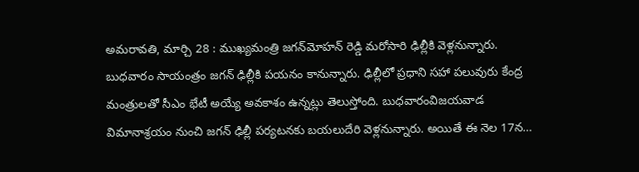అమరావతి, మార్చి 28 : ముఖ్యమంత్రి జగన్‌మోహన్‌ ‌రెడ్డి మరోసారి ఢిల్లీకి వెళ్లనున్నారు. బుధవారం సాయంత్రం జగన్‌ ‌ఢిల్లీకి పయనం కానున్నారు. ఢిల్లీలో ప్రధాని సహా పలువురు కేంద్ర మంత్రులతో సీఎం భేటీ అయ్యే అవకాశం ఉన్నట్లు తెలుస్తోంది. బుధవారంవిజయవాడ విమానాశ్రయం నుంచి జగన్‌ ‌ఢిల్లీ పర్యటనకు బయలుదేరి వెళ్లనున్నారు. అయితే ఈ నెల 17న…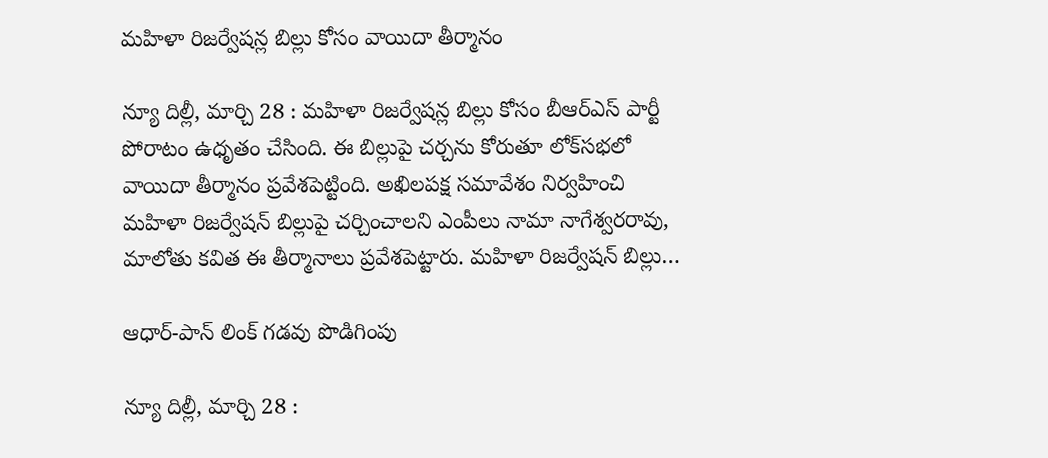మహిళా రిజర్వేషన్ల బిల్లు కోసం వాయిదా తీర్మానం

న్యూ దిల్లీ, మార్చి 28 : మహిళా రిజర్వేషన్ల బిల్లు కోసం బీఆర్‌ఎస్‌ ‌పార్టీ పోరాటం ఉధృతం చేసింది. ఈ బిల్లుపై చర్చను కోరుతూ లోక్‌సభలో వాయిదా తీర్మానం ప్రవేశపెట్టింది. అఖిలపక్ష సమావేశం నిర్వహించి మహిళా రిజర్వేషన్‌ ‌బిల్లుపై చర్చించాలని ఎంపీలు నామా నాగేశ్వరరావు, మాలోతు కవిత ఈ తీర్మానాలు ప్రవేశపెట్టారు. మహిళా రిజర్వేషన్‌ ‌బిల్లు…

ఆధార్‌-పాన్‌ ‌లింక్‌ ‌గడవు పొడిగింపు

న్యూ దిల్లీ, మార్చి 28 :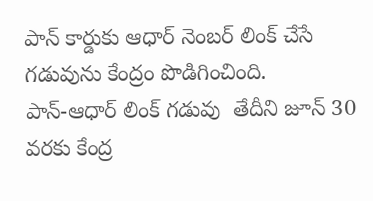పాన్‌ ‌కార్డుకు ఆధార్‌ ‌నెంబర్‌ ‌లింక్‌ ‌చేసే గడువును కేంద్రం పొడిగించింది. పాన్‌-ఆధార్‌ ‌లింక్‌ ‌గడువు  తేదీని జూన్‌ 30 వరకు కేంద్ర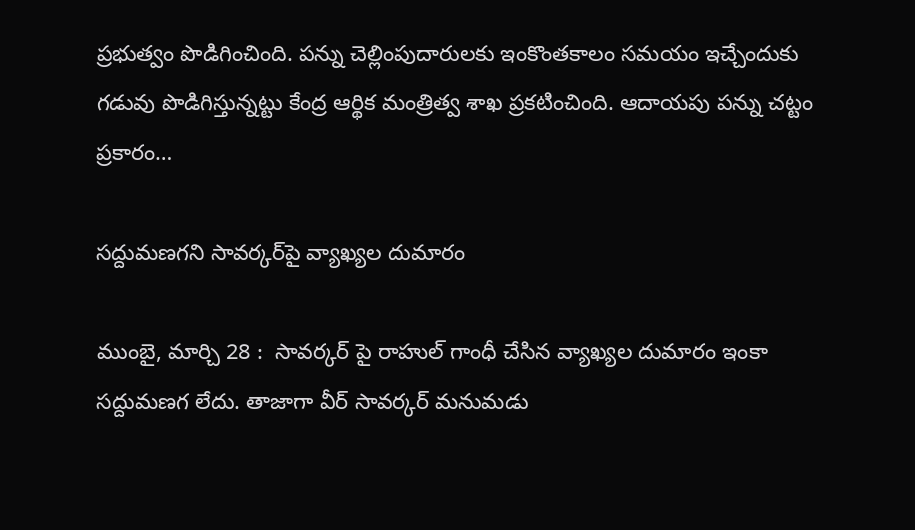ప్రభుత్వం పొడిగించింది. పన్ను చెల్లింపుదారులకు ఇంకొంతకాలం సమయం ఇచ్చేందుకు గడువు పొడిగిస్తున్నట్టు కేంద్ర ఆర్థిక మంత్రిత్వ శాఖ ప్రకటించింది. ఆదాయపు పన్ను చట్టం ప్రకారం…

సద్దుమణగని సావర్కర్‌పై వ్యాఖ్యల దుమారం

ముంబై, మార్చి 28 :  సావర్కర్‌ ‌పై రాహుల్‌ ‌గాంధీ చేసిన వ్యాఖ్యల దుమారం ఇంకా సద్దుమణగ లేదు. తాజాగా వీర్‌ ‌సావర్కర్‌ ‌మనుమడు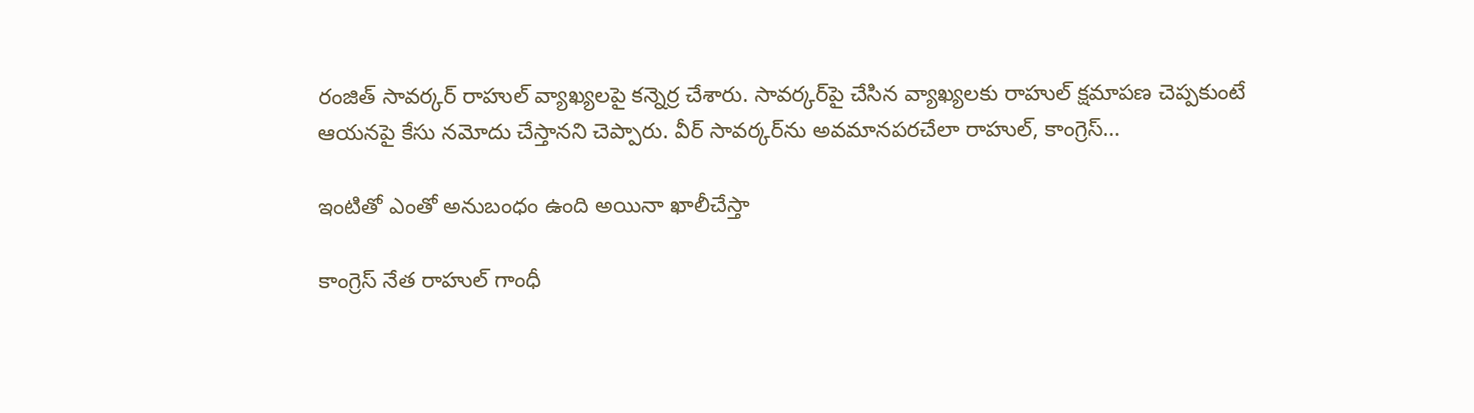రంజిత్‌ ‌సావర్కర్‌ ‌రాహుల్‌ ‌వ్యాఖ్యలపై కన్నెర్ర చేశారు. సావర్కర్‌పై చేసిన వ్యాఖ్యలకు రాహుల్‌ ‌క్షమాపణ చెప్పకుంటే ఆయనపై కేసు నమోదు చేస్తానని చెప్పారు. వీర్‌ ‌సావర్కర్‌ను అవమానపరచేలా రాహుల్‌, కాంగ్రెస్‌…

ఇం‌టితో ఎంతో అనుబంధం ఉంది అయినా ఖాలీచేస్తా

కాంగ్రెస్‌ ‌నేత రాహుల్‌ ‌గాంధీ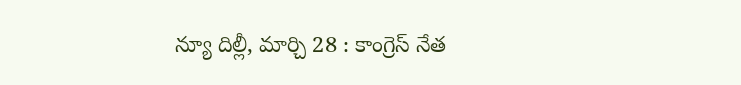న్యూ దిల్లీ, మార్చి 28 : కాంగ్రెస్‌ ‌నేత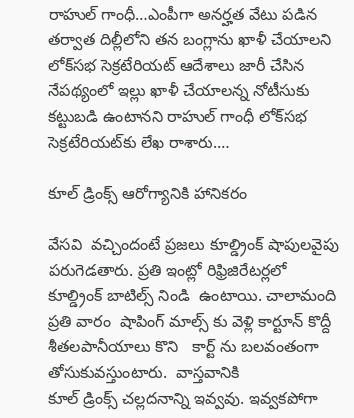రాహుల్‌ ‌గాంధీ…ఎంపీగా అనర్హత వేటు పడిన తర్వాత దిల్లీలోని తన బంగ్లాను ఖాళీ చేయాలని లోక్‌సభ సెక్రటేరియట్‌ ఆదేశాలు జారీ చేసిన నేపథ్యంలో ఇల్లు ఖాళీ చేయాలన్న నోటీసుకు కట్టుబడి ఉంటానని రాహుల్‌ ‌గాంధీ లోక్‌సభ సెక్రటేరియట్‌కు లేఖ రాశారు.…

కూల్‌ ‌డ్రింక్స్ ఆరోగ్యానికి హానికరం

వేసవి  వచ్చిందంటే ప్రజలు కూల్డ్రింక్‌ ‌షాపులవైపు పరుగెడతారు. ప్రతి ఇంట్లో రిఫ్రిజిరేటర్లలో  కూల్డ్రింక్‌ ‌బాటిల్స్ ‌నిండి  ఉంటాయి. చాలామంది ప్రతి వారం  షాపింగ్‌ ‌మాల్స్ ‌కు వెళ్లి కార్టూన్‌ ‌కొద్దీ శీతలపానీయాలు కొని   కార్ట్ ‌ను బలవంతంగా తోసుకువస్తుంటారు.  వాస్తవానికి కూల్‌ ‌డ్రింక్స్ ‌చల్లదనాన్ని ఇవ్వవు. ఇవ్వకపోగా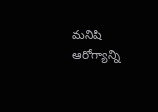మనిషి ఆరోగ్యాన్ని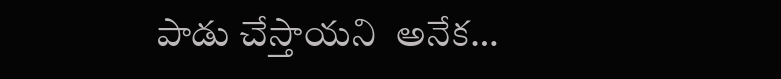పాడు చేస్తాయని  అనేక…